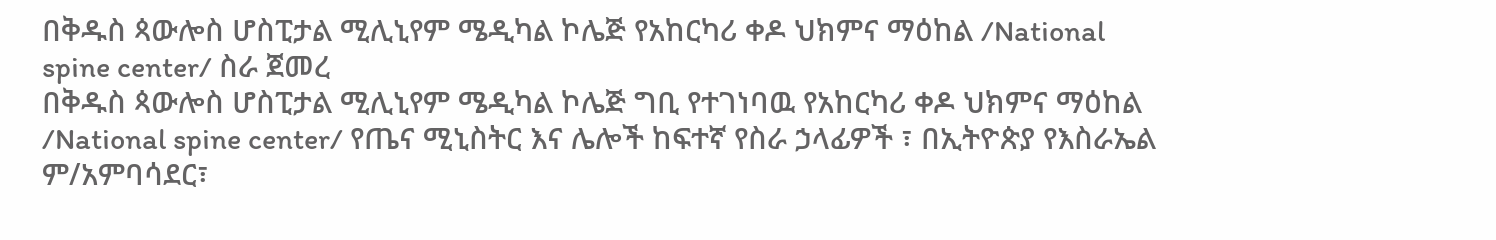በቅዱስ ጳውሎስ ሆስፒታል ሚሊኒየም ሜዲካል ኮሌጅ የአከርካሪ ቀዶ ህክምና ማዕከል /National spine center/ ስራ ጀመረ
በቅዱስ ጳውሎስ ሆስፒታል ሚሊኒየም ሜዲካል ኮሌጅ ግቢ የተገነባዉ የአከርካሪ ቀዶ ህክምና ማዕከል /National spine center/ የጤና ሚኒስትር እና ሌሎች ከፍተኛ የስራ ኃላፊዎች ፣ በኢትዮጵያ የእስራኤል ም/አምባሳደር፣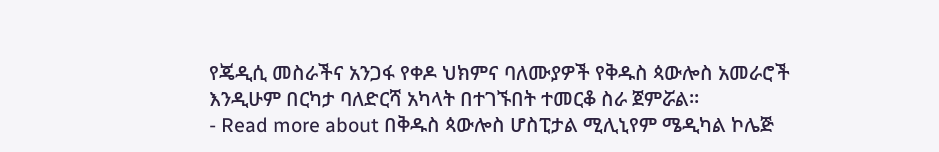የጄዲሲ መስራችና አንጋፋ የቀዶ ህክምና ባለሙያዎች የቅዱስ ጳውሎስ አመራሮች እንዲሁም በርካታ ባለድርሻ አካላት በተገኙበት ተመርቆ ስራ ጀምሯል።
- Read more about በቅዱስ ጳውሎስ ሆስፒታል ሚሊኒየም ሜዲካል ኮሌጅ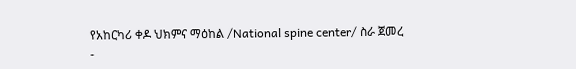የአከርካሪ ቀዶ ህክምና ማዕከል /National spine center/ ስራ ጀመረ
-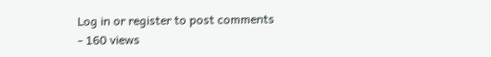Log in or register to post comments
- 160 views